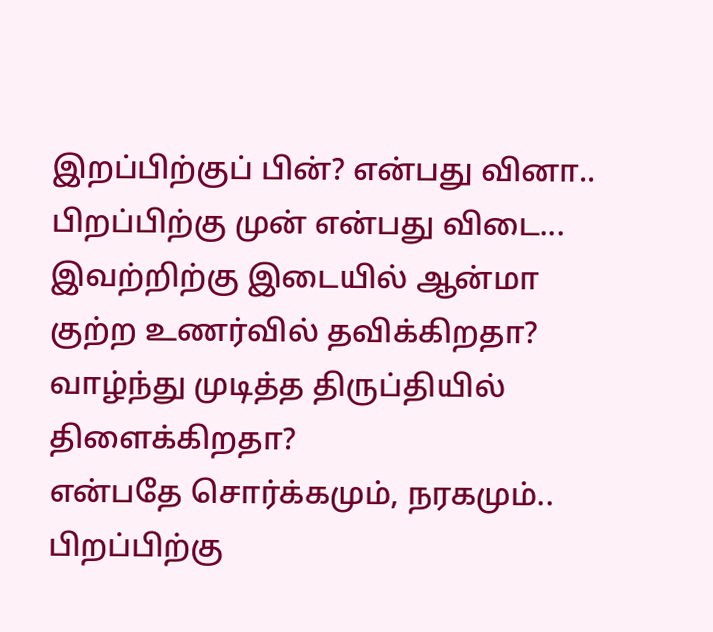இறப்பிற்குப் பின்? என்பது வினா..
பிறப்பிற்கு முன் என்பது விடை...
இவற்றிற்கு இடையில் ஆன்மா
குற்ற உணர்வில் தவிக்கிறதா?
வாழ்ந்து முடித்த திருப்தியில் திளைக்கிறதா?
என்பதே சொர்க்கமும், நரகமும்..
பிறப்பிற்கு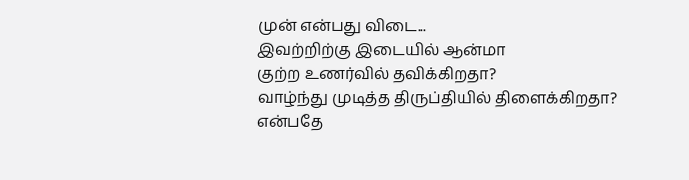முன் என்பது விடை...
இவற்றிற்கு இடையில் ஆன்மா
குற்ற உணர்வில் தவிக்கிறதா?
வாழ்ந்து முடித்த திருப்தியில் திளைக்கிறதா?
என்பதே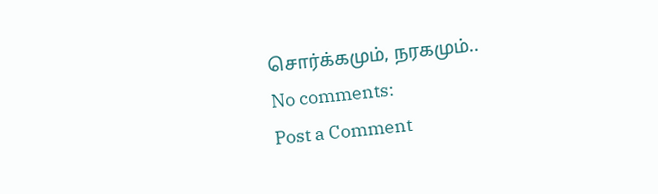சொர்க்கமும், நரகமும்..
No comments:
Post a Comment